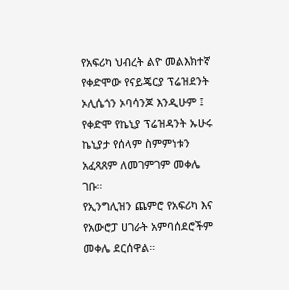የአፍሪካ ህብረት ልዮ መልእክተኛ የቀድሞው የናይጄርያ ፕሬዝደንት ኦሊሴጎን ኦባሳንጆ እንዲሁም ፤ የቀድሞ የኬኒያ ፕሬዝዳንት ኡሁሩ ኬኒያታ የሰላም ስምምነቱን አፈጻጸም ለመገምገም መቀሌ ገቡ።
የኢንግሊዝን ጨምሮ የአፍሪካ እና የአውሮፓ ሀገራት አምባሰደሮችም መቀሌ ደርሰዋል።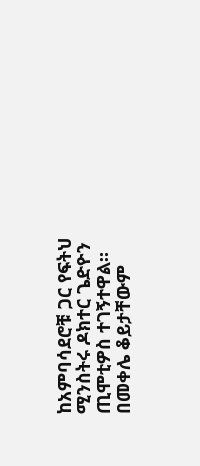ከአምባሳደሮቹ ጋር የፍትህ ሚንስትሩ ዶክተር ጌድዮን ጢሞቲዎስ ተገኝተዋል።
በመቀሌ ቆይታቸውም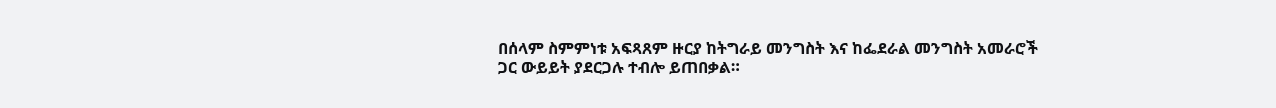በሰላም ስምምነቱ አፍጻጸም ዙርያ ከትግራይ መንግስት እና ከፌደራል መንግስት አመራሮች ጋር ውይይት ያደርጋሉ ተብሎ ይጠበቃል።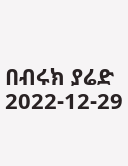በብሩክ ያሬድ
2022-12-29